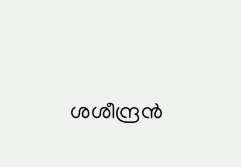ശശീന്ദ്രന്‍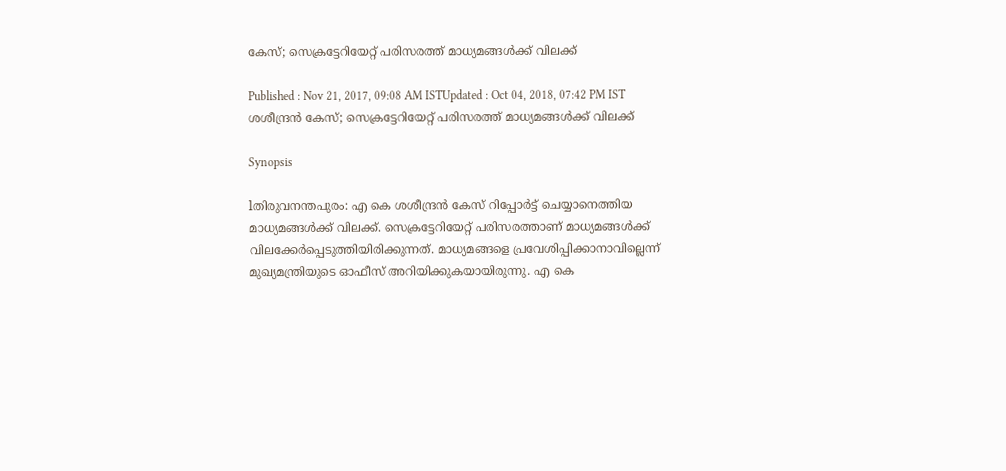കേസ്; സെക്രട്ടേറിയേറ്റ് പരിസരത്ത് മാധ്യമങ്ങള്‍ക്ക് വിലക്ക്

Published : Nov 21, 2017, 09:08 AM ISTUpdated : Oct 04, 2018, 07:42 PM IST
ശശീന്ദ്രന്‍ കേസ്; സെക്രട്ടേറിയേറ്റ് പരിസരത്ത് മാധ്യമങ്ങള്‍ക്ക് വിലക്ക്

Synopsis

lതിരുവനന്തപുരം: എ കെ ശശീന്ദ്രന്‍ കേസ് റിപ്പോര്‍ട്ട് ചെയ്യാനെത്തിയ മാധ്യമങ്ങള്‍ക്ക് വിലക്ക്. സെക്രട്ടേറിയേറ്റ് പരിസരത്താണ് മാധ്യമങ്ങള്‍ക്ക് വിലക്കേര്‍പ്പെടുത്തിയിരിക്കുന്നത്. മാധ്യമങ്ങളെ പ്രവേശിപ്പിക്കാനാവില്ലെന്ന് മുഖ്യമന്ത്രിയുടെ ഓഫീസ് അറിയിക്കുകയായിരുന്നു. എ കെ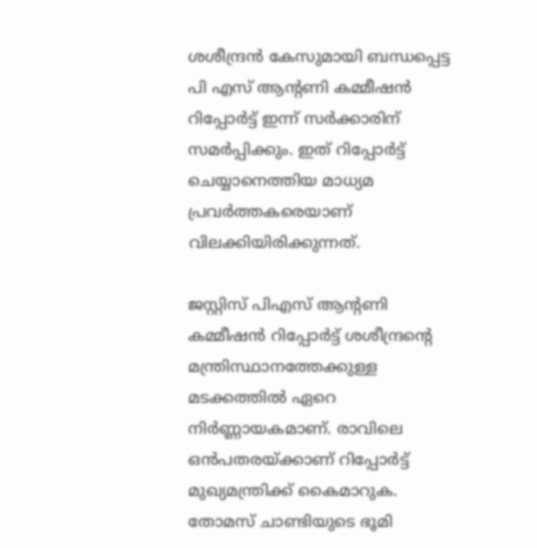ശശീന്ദ്രന്‍ കേസുമായി ബന്ധപ്പെട്ട പി എസ് ആന്‍റണി കമ്മീഷന്‍ റിപ്പോര്‍ട്ട് ഇന്ന് സര്‍ക്കാരിന് സമര്‍പ്പിക്കും. ഇത് റിപ്പോര്‍ട്ട് ചെയ്യാനെത്തിയ മാധ്യമ പ്രവര്‍ത്തകരെയാണ് വിലക്കിയിരിക്കുന്നത്.

ജസ്റ്റിസ് പിഎസ് ആന്റണി കമ്മീഷൻ റിപ്പോർട്ട് ശശീന്ദ്രന്റെ മന്ത്രിസ്ഥാനത്തേക്കുള്ള മടക്കത്തിൽ ഏറെ നിർണ്ണായകമാണ്. രാവിലെ ഒൻപതരയ്ക്കാണ് റിപ്പോർട്ട് മുഖ്യമന്ത്രിക്ക് കൈമാറുക. തോമസ് ചാണ്ടിയുടെ ഭൂമി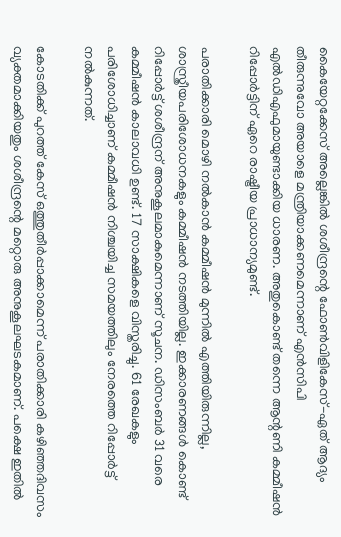കൈയേറ്റക്കേസ് അല്ലെങ്കിൽ ശശീന്ദ്രന്റെ ഫോൺവിളികേസ്-ഏത് ആദ്യം തീരുന്നുവോ അയാളെ മന്ത്രിയാക്കണമെന്നാണ് എൻസിപി എൽഡിഎഫുമായുണ്ടാക്കിയ ധാരണ. അതുകൊണ്ട് തന്നെ ആന്റണി കമ്മീഷൻ റിപ്പോർട്ടിന് ഏറെ രാഷ്ട്രീയ പ്രാധാന്യമുണ്ട്.

പരാതിക്കാരി മൊഴി നൽകാൻ കമ്മീഷൻ മുന്നിൽ എത്തിയിരുന്നില്ല, ശാസ്ത്രീയപരിശോധനകളും കമ്മീഷൻ നടത്തിയില്ല. ഇക്കാരണങ്ങൾ കൊണ്ട് റിപ്പോർട്ട് ശശീന്ദ്രന് അനുകൂലമാകുമെന്നാണ് സൂചന. ഡിസംബർ 31 വരെ കമ്മീഷൻ കാലാവധി ഉണ്ട്. 17 സാക്ഷികളെ വിസ്തരിച്ചു. 61 രേഖകളും പരിശോധിച്ചാണ് കമ്മീഷൻ നിശ്ചയിച്ച സമയത്തിലും നേരത്തെ റിപ്പോർട്ട് നൽകുന്നത്.

കോടതിക്ക് പുറത്ത് കേസ് ഒത്തുതീർപ്പാക്കാമെന്ന് പരാതിക്കാരി കഴിഞ്ഞദിവസം വ്യക്തമാക്കിയതും ശശീന്ദ്രന്റെ മറ്റൊരു അനുകൂലഘടകമാണ്. പക്ഷെ ഇതിൽ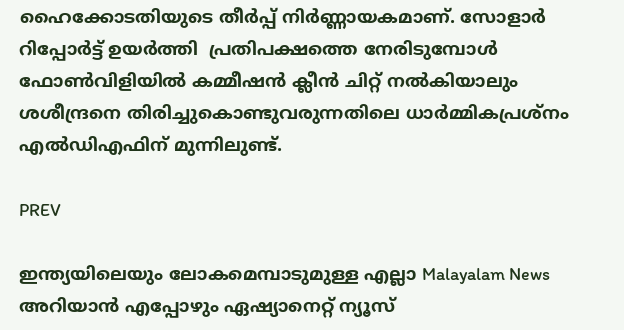ഹൈക്കോടതിയുടെ തീർപ്പ് നിർണ്ണായകമാണ്. സോളാർ റിപ്പോർട്ട് ഉയർത്തി  പ്രതിപക്ഷത്തെ നേരിടുമ്പോൾ   ഫോൺവിളിയിൽ കമ്മീഷൻ ക്ലീൻ ചിറ്റ് നൽകിയാലും ശശീന്ദ്രനെ തിരിച്ചുകൊണ്ടുവരുന്നതിലെ ധാർമ്മികപ്രശ്നം എൽഡിഎഫിന് മുന്നിലുണ്ട്.

PREV

ഇന്ത്യയിലെയും ലോകമെമ്പാടുമുള്ള എല്ലാ Malayalam News അറിയാൻ എപ്പോഴും ഏഷ്യാനെറ്റ് ന്യൂസ്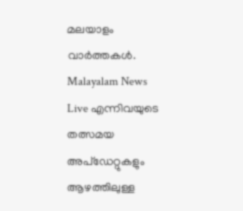മലയാളം വാർത്തകൾ. Malayalam News Live എന്നിവയുടെ തത്സമയ അപ്‌ഡേറ്റുകളും ആഴത്തിലുള്ള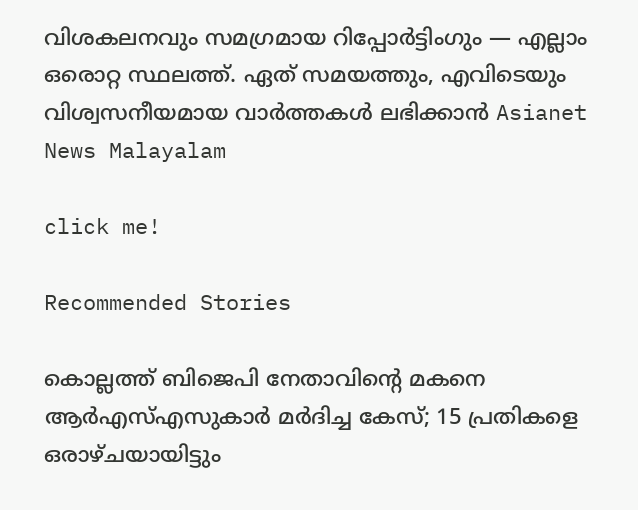വിശകലനവും സമഗ്രമായ റിപ്പോർട്ടിംഗും — എല്ലാം ഒരൊറ്റ സ്ഥലത്ത്. ഏത് സമയത്തും, എവിടെയും വിശ്വസനീയമായ വാർത്തകൾ ലഭിക്കാൻ Asianet News Malayalam

click me!

Recommended Stories

കൊല്ലത്ത് ബിജെപി നേതാവിന്റെ മകനെ ആർഎസ്എസുകാർ മർദിച്ച കേസ്; 15 പ്രതികളെ ഒരാഴ്ചയായിട്ടും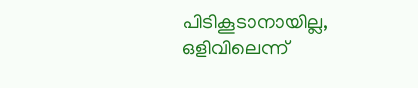പിടികൂടാനായില്ല, ഒളിവിലെന്ന്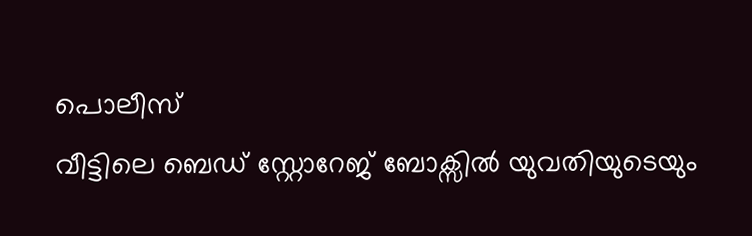പൊലീസ്
വീട്ടിലെ ബെഡ് സ്റ്റോറേജ് ബോക്സിൽ യുവതിയുടെയും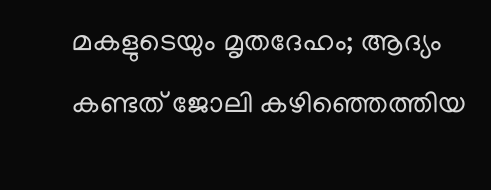മകളുടെയും മൃതദേഹം; ആദ്യം കണ്ടത് ജോലി കഴിഞ്ഞെത്തിയ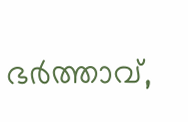ഭർത്താവ്,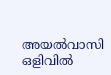അയൽവാസി ഒളിവിൽ